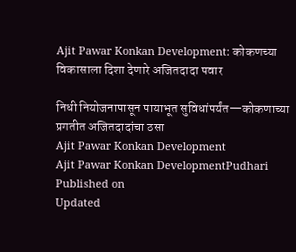Ajit Pawar Konkan Development: कोकणच्या विकासाला दिशा देणारे अजितदादा पवार

निधी नियोजनापासून पायाभूत सुविधांपर्यंत—कोकणाच्या प्रगतीत अजितदादांचा ठसा
Ajit Pawar Konkan Development
Ajit Pawar Konkan DevelopmentPudhari
Published on
Updated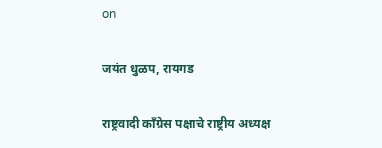on

जयंत धुळप, रायगड

राष्ट्रवादी काँग्रेस पक्षाचे राष्ट्रीय अध्यक्ष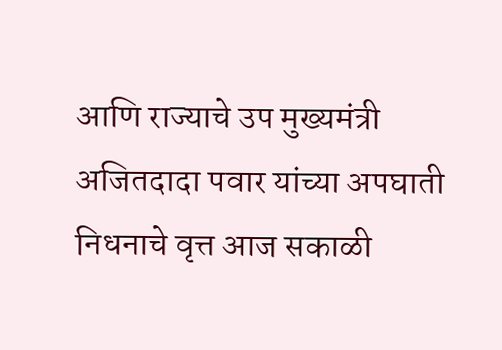आणि राज्याचे उप मुख्यमंत्री अजितदादा पवार यांच्या अपघाती निधनाचे वृत्त आज सकाळी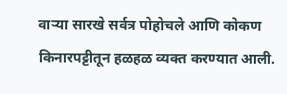वाऱ्या सारखे सर्वत्र पोहोचले आणि कोकण किनारपट्टीतून हळहळ व्यक्त करण्यात आली.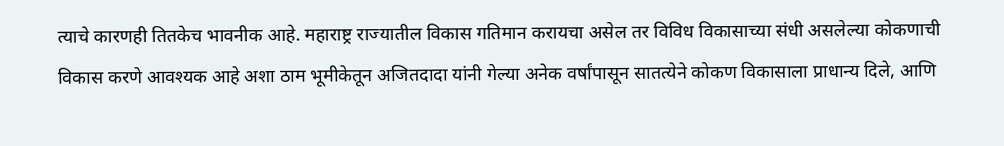त्याचे कारणही तितकेच भावनीक आहे. महाराष्ट्र राज्यातील विकास गतिमान करायचा असेल तर विविध विकासाच्या संधी असलेल्या कोकणाची विकास करणे आवश्यक आहे अशा ठाम भूमीकेतून अजितदादा यांनी गेल्या अनेक वर्षांपासून सातत्येने कोकण विकासाला प्राधान्य दिले, आणि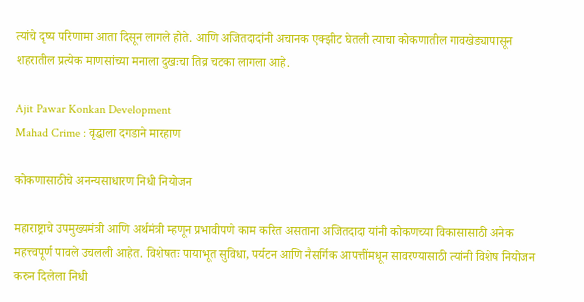त्यांचे दृष्य परिणामा आता दिसून लागले होते. आणि अजितदादांनी अचानक एक्झीट घेतली त्याचा कोकणातील गावखेड्यापासून शहरातील प्रत्येक माणसांच्या मनाला दुखःचा तिव्र चटका लागला आहे.

Ajit Pawar Konkan Development
Mahad Crime : वृद्धाला दगडाने मारहाण

कोकणासाठीचे अनन्यसाधारण निधी नियोजन

महाराष्ट्राचे उपमुख्यमंत्री आणि अर्थमंत्री म्हणून प्रभावीपणे काम करित असताना अजितदादा यांनी कोकणच्या विकासासाठी अनेक महत्त्वपूर्ण पावले उचलली आहेत. विशेषतः पायाभूत सुविधा, पर्यटन आणि नैसर्गिक आपत्तींमधून सावरण्यासाठी त्यांनी विशेष नियोजन करुन दिलेला निधी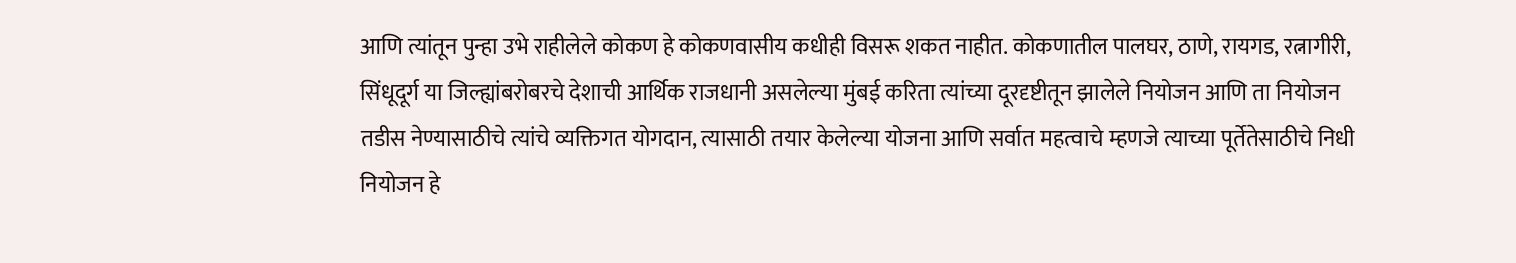आणि त्यांतून पुन्हा उभे राहीलेले कोकण हे कोकणवासीय कधीही विसरू शकत नाहीत. कोकणातील पालघर, ठाणे, रायगड, रत्नागीरी, सिंधूदूर्ग या जिल्ह्यांबरोबरचे देशाची आर्थिक राजधानी असलेल्या मुंबई करिता त्यांच्या दूरदृष्टीतून झालेले नियोजन आणि ता नियोजन तडीस नेण्यासाठीचे त्यांचे व्यक्तिगत योगदान, त्यासाठी तयार केलेल्या योजना आणि सर्वात महत्वाचे म्हणजे त्याच्या पूर्तेतेसाठीचे निधी नियोजन हे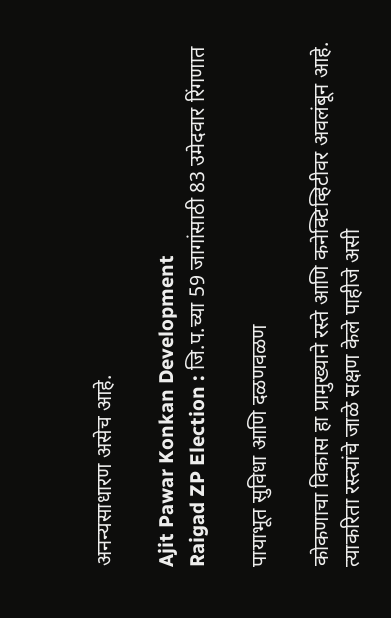अनन्यसाधारण असेच आहे.

Ajit Pawar Konkan Development
Raigad ZP Election : जि.प.च्या 59 जागांसाठी 83 उमेदवार रिंगणात

पायाभूत सुविधा आणि दळणवळण

कोकणाचा विकास हा प्रामुख्याने रस्ते आणि कनेक्टिव्हिटीवर अवलंबून आहे. त्याकरिता रस्त्यांचे जाळे सक्षण केले पाहीजे असी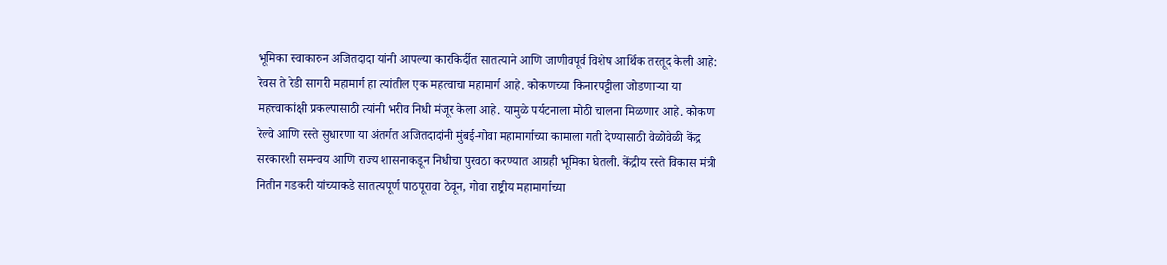भूमिका स्वाकारुन अजितदादा यांनी आपल्या कारकिर्दीत सातत्याने आणि जाणीवपूर्व विशेष आर्थिक तरतूद केली आहे: रेवस ते रेडी सागरी महामार्ग हा त्यांतील एक महत्वाचा महामार्ग आहे. कोकणच्या किनारपट्टीला जोडणाऱ्या या महत्त्वाकांक्षी प्रकल्पासाठी त्यांनी भरीव निधी मंजूर केला आहे. यामुळे पर्यटनाला मोठी चालना मिळणार आहे. कोकण रेल्वे आणि रस्ते सुधारणा या अंतर्गत अजितदादांनी मुंबई-गोवा महामार्गाच्या कामाला गती देण्यासाठी वेळोवेळी केंद्र सरकारशी समन्वय आणि राज्य शासनाकडून निधीचा पुरवठा करण्यात आग्रही भूमिका घेतली. केंद्रीय रस्ते विकास मंत्री नितीन गडकरी यांच्याकडे सातत्यपूर्ण पाठपूरावा ठेवून, गोवा राष्ट्रीय महामार्गाच्या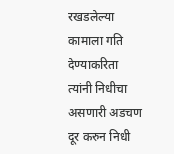रखडलेल्या कामाला गति देण्याकरिता त्यांनी निधीचा असणारी अडचण दूर करुन निधी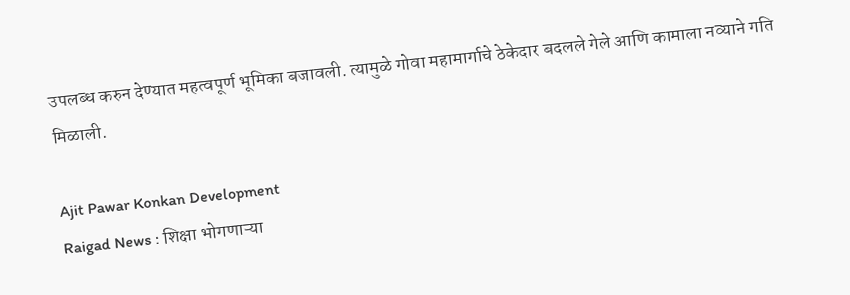उपलब्ध करुन देण्यात महत्वपूर्ण भूमिका बजावली. त्यामुळे गोवा महामार्गाचे ठेकेदार बदलले गेले आणि कामाला नव्याने गति मिळाली.

Ajit Pawar Konkan Development
Raigad News : शिक्षा भोगणाऱ्या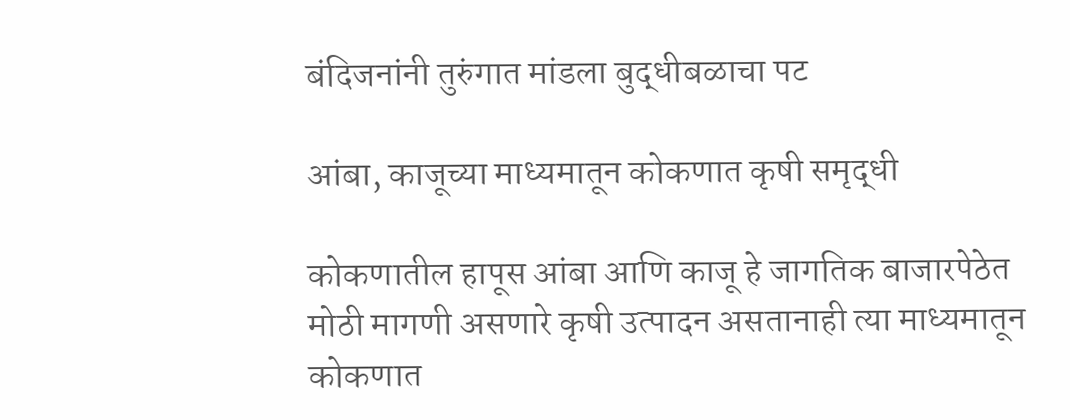बंदिजनांनी तुरुंगात मांडला बुद्धीबळाचा पट

आंबा, काजूच्या माध्यमातून कोकणात कृषी समृद्धी

कोकणातील हापूस आंबा आणि काजू हे जागतिक बाजारपेठेत मोठी मागणी असणारे कृषी उत्पादन असतानाही त्या माध्यमातून कोकणात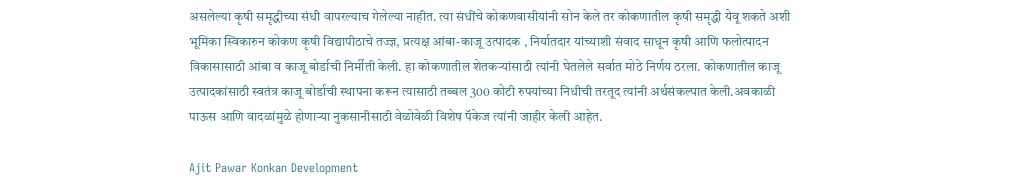असलेल्या कृषी समृद्धीच्या संधी वापरल्याच गेलेल्या नाहीत. त्या संधींचे कोकणवासीयांनी सोन केले तर कोकणातील कृषी समृद्धी येवू शकते अशी भूमिका स्विकारुन कोकण कृषी विद्यापीठाचे तज्ज्ञ, प्रत्यक्ष आंबा-काजू उत्पादक , निर्यातदार यांच्याशी संवाद साधून कृषी आणि फलोत्पादन विकासासाठी आंबा व काजू बोर्डाची निर्मीती केली. हा कोकणातील शेतकऱ्यांसाठी त्यांनी घेतलेले सर्वात मोठे निर्णय ठरला. कोकणातील काजू उत्पादकांसाठी स्वतंत्र काजू बोर्डाची स्थापना करून त्यासाठी तब्बल 300 कोटी रुपयांच्या निधीची तरतूद त्यांनी अर्थसंकल्पात केली.अवकाळी पाऊस आणि वादळांमुळे होणाऱ्या नुकसानीसाठी वेळोवेळी विशेष पॅकेज त्यांनी जाहीर केली आहेत.

Ajit Pawar Konkan Development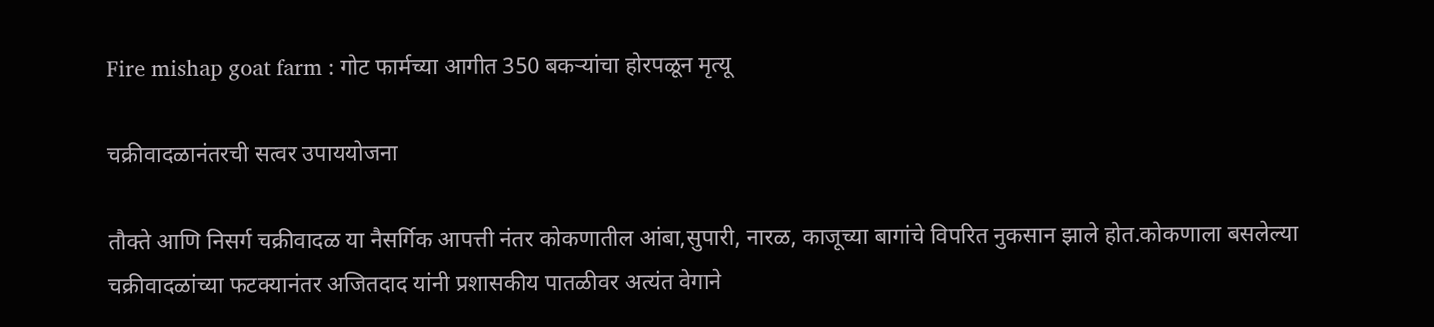Fire mishap goat farm : गोट फार्मच्या आगीत 350 बकऱ्यांचा होरपळून मृत्यू

चक्रीवादळानंतरची सत्वर उपाययोजना

तौक्ते आणि निसर्ग चक्रीवादळ या नैसर्गिक आपत्ती नंतर कोकणातील आंबा,सुपारी, नारळ, काजूच्या बागांचे विपरित नुकसान झाले होत.कोकणाला बसलेल्या चक्रीवादळांच्या फटक्यानंतर अजितदाद यांनी प्रशासकीय पातळीवर अत्यंत वेगाने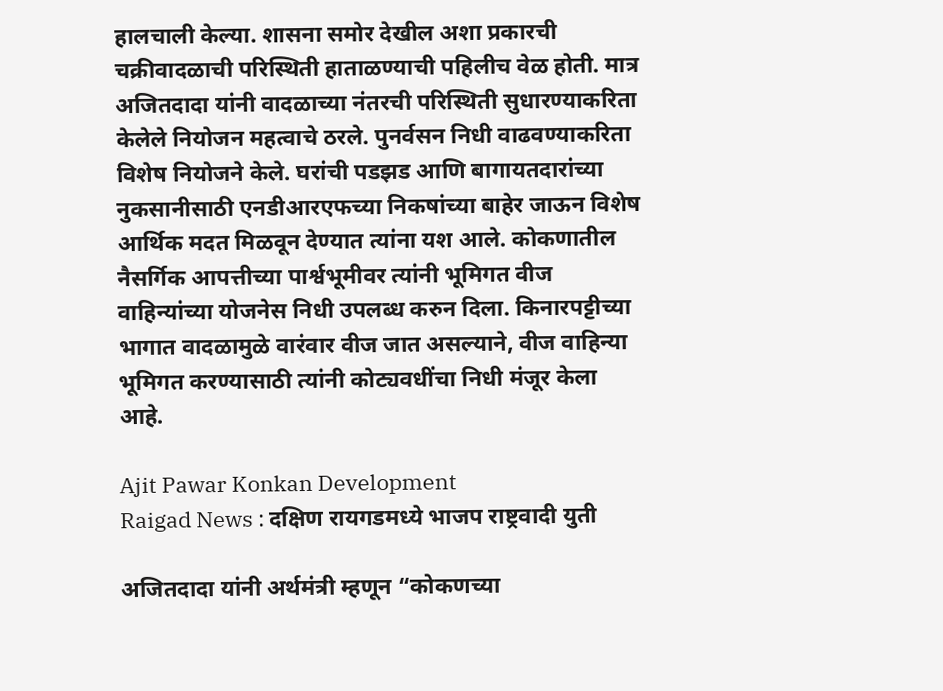हालचाली केल्या. शासना समोर देखील अशा प्रकारची चक्रीवादळाची परिस्थिती हाताळण्याची पहिलीच वेळ होती. मात्र अजितदादा यांनी वादळाच्या नंतरची परिस्थिती सुधारण्याकरिता केलेले नियोजन महत्वाचे ठरले. पुनर्वसन निधी वाढवण्याकरिता विशेष नियोजने केले. घरांची पडझड आणि बागायतदारांच्या नुकसानीसाठी एनडीआरएफच्या निकषांच्या बाहेर जाऊन विशेष आर्थिक मदत मिळवून देण्यात त्यांना यश आले. कोकणातील नैसर्गिक आपत्तीच्या पार्श्वभूमीवर त्यांनी भूमिगत वीज वाहिन्यांच्या योजनेस निधी उपलब्ध करुन दिला. किनारपट्टीच्या भागात वादळामुळे वारंवार वीज जात असल्याने, वीज वाहिन्या भूमिगत करण्यासाठी त्यांनी कोट्यवधींचा निधी मंजूर केला आहे.

Ajit Pawar Konkan Development
Raigad News : दक्षिण रायगडमध्ये भाजप राष्ट्रवादी युती

अजितदादा यांनी अर्थमंत्री म्हणून “कोकणच्या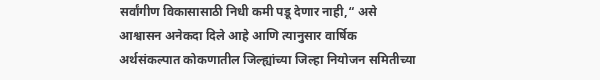सर्वांगीण विकासासाठी निधी कमी पडू देणार नाही,“ असे आश्वासन अनेकदा दिले आहे आणि त्यानुसार वार्षिक अर्थसंकल्पात कोकणातील जिल्ह्यांच्या जिल्हा नियोजन समितीच्या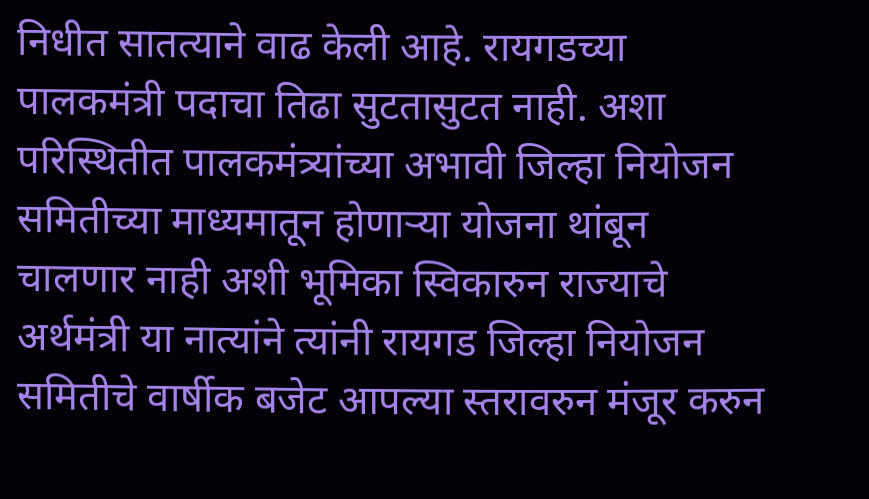निधीत सातत्याने वाढ केली आहे. रायगडच्या पालकमंत्री पदाचा तिढा सुटतासुटत नाही. अशा परिस्थितीत पालकमंत्र्यांच्या अभावी जिल्हा नियोजन समितीच्या माध्यमातून होणाऱ्या योजना थांबून चालणार नाही अशी भूमिका स्विकारुन राज्याचे अर्थमंत्री या नात्यांने त्यांनी रायगड जिल्हा नियोजन समितीचे वार्षीक बजेट आपल्या स्तरावरुन मंजूर करुन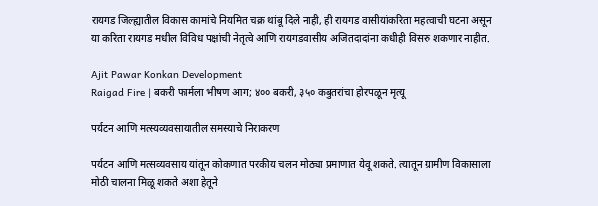रायगड जिल्ह्यातील विकास कामांचे नियमित चक्र थांबू दिले नाही, ही रायगड वासीयांकरिता महत्वाची घटना असून या करिता रायगड मधील विविध पक्षांची नेतृत्वे आणि रायगडवासीय अजितदादांना कधीही विसरु शकणार नाहीत.

Ajit Pawar Konkan Development
Raigad Fire | बकरी फार्मला भीषण आग; ४०० बकरी, ३५० कबुतरांचा होरपळून मृत्यू

पर्यटन आणि मत्स्यव्यवसायातील समस्याचे निराकरण

पर्यटन आणि मत्सव्यवसाय यांतून कोकणात परकीय चलन मोठ्या प्रमाणात येवू शकते. त्यातून ग्रामीण विकासाला मोठी चालना मिळू शकते अशा हेतूने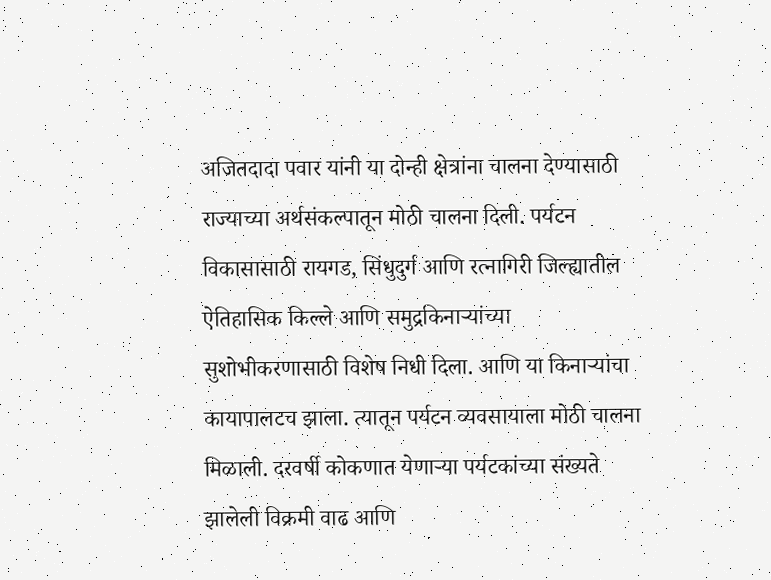अजितदादा पवार यांनी या दोन्ही क्षेत्रांना चालना देण्यासाठी राज्याच्या अर्थसंकल्पातून मोठी चालना दिली. पर्यटन विकासासाठी रायगड, सिंधुदुर्ग आणि रत्नागिरी जिल्ह्यातील ऐतिहासिक किल्ले आणि समुद्रकिनाऱ्यांच्या सुशोभीकरणासाठी विशेष निधी दिला. आणि या किनाऱ्यांचा कायापालटच झाला. त्यातून पर्यटन व्यवसायाला मोठी चालना मिळाली. दरवर्षी कोकणात येणाऱ्या पर्यटकांच्या संख्यते झालेली विक्रमी वाढ आणि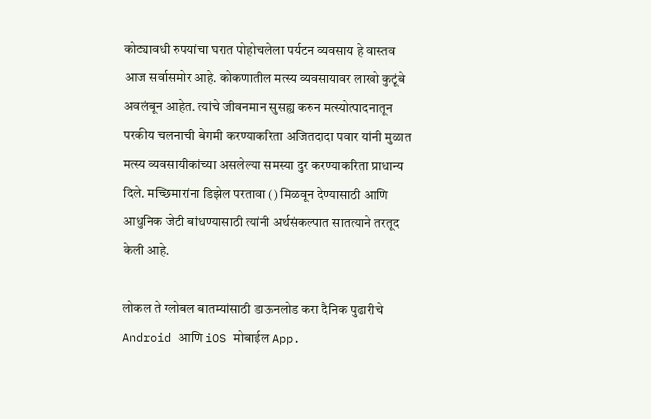कोट्यावधी रुपयांचा घरात पोहोचलेला पर्यटन व्यवसाय हे वास्तव आज सर्वासमोर आहे. कोकणातील मत्स्य व्यवसायावर लाखो कुटूंबे अवलंबून आहेत. त्यांचे जीवनमान सुसह्य करुन मत्स्योत्पादनातून परकीय चलनाची बेगमी करण्याकरिता अजितदादा पवार यांनी मुळात मत्स्य व्यवसायीकांच्या असलेल्या समस्या दुर करण्याकरिता प्राधान्य दिले. मच्छिमारांना डिझेल परतावा () मिळवून देण्यासाठी आणि आधुनिक जेटी बांधण्यासाठी त्यांनी अर्थसंकल्पात सातत्याने तरतूद केली आहे.

लोकल ते ग्लोबल बातम्यांसाठी डाऊनलोड करा दैनिक पुढारीचे Android आणि iOS मोबाईल App.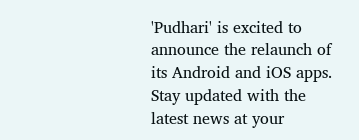'Pudhari' is excited to announce the relaunch of its Android and iOS apps. Stay updated with the latest news at your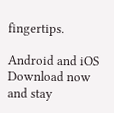fingertips.

Android and iOS Download now and stay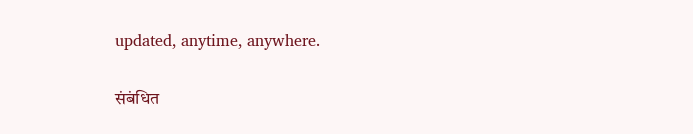updated, anytime, anywhere.

संबंधित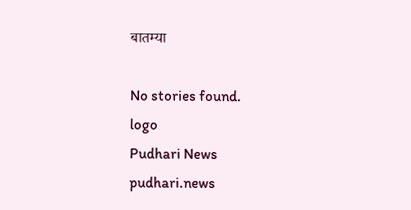बातम्या

No stories found.
logo
Pudhari News
pudhari.news